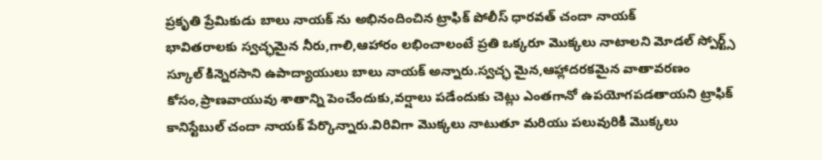ప్రకృతి ప్రేమికుడు బాలు నాయక్ ను అభినందించిన ట్రాఫిక్ పోలీస్ ధారవత్ చందా నాయక్
భావితరాలకు స్వచ్ఛమైన నీరు,గాలి,ఆహారం లభించాలంటే ప్రతి ఒక్కరూ మొక్కలు నాటాలని మోడల్ స్పోర్ట్స్ స్కూల్ కిన్నెరసాని ఉపాద్యాయులు బాలు నాయక్ అన్నారు.స్వచ్ఛ మైన,ఆహ్లాదరకమైన వాతావరణం కోసం,ప్రాణవాయువు శాతాన్ని పెంచేందుకు,వర్షాలు పడేందుకు చెట్లు ఎంతగానో ఉపయోగపడతాయని ట్రాఫిక్ కానిస్టేబుల్ చందా నాయక్ పేర్కొన్నారు.విరివిగా మొక్కలు నాటుతూ మరియు పలువురికి మొక్కలు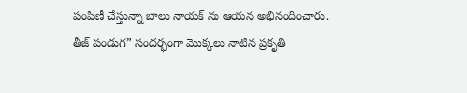పంపిణీ చేస్తున్నా బాలు నాయక్ ను ఆయన అభినందించారు.
తీజ్ పండుగ” సందర్భంగా మొక్కలు నాటిన ప్రకృతి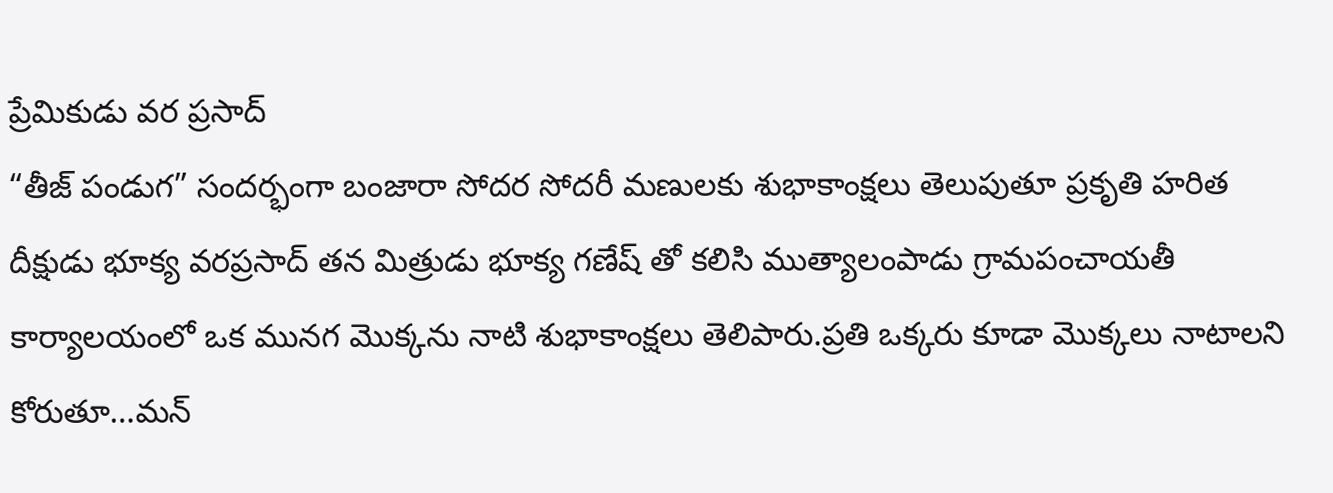ప్రేమికుడు వర ప్రసాద్
“తీజ్ పండుగ” సందర్భంగా బంజారా సోదర సోదరీ మణులకు శుభాకాంక్షలు తెలుపుతూ ప్రకృతి హరిత దీక్షుడు భూక్య వరప్రసాద్ తన మిత్రుడు భూక్య గణేష్ తో కలిసి ముత్యాలంపాడు గ్రామపంచాయతీ కార్యాలయంలో ఒక మునగ మొక్కను నాటి శుభాకాంక్షలు తెలిపారు.ప్రతి ఒక్కరు కూడా మొక్కలు నాటాలని కోరుతూ…మన్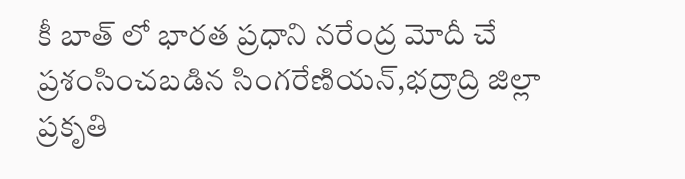కీ బాత్ లో భారత ప్రధాని నరేంద్ర మోదీ చే ప్రశంసించబడిన సింగరేణియన్,భద్రాద్రి జిల్లా ప్రకృతి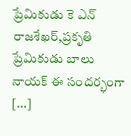ప్రేమికుడు కె ఎన్ రాజశేఖర్,ప్రకృతి ప్రేమికుడు బాలు నాయక్ ఈ సందర్భంగా […]